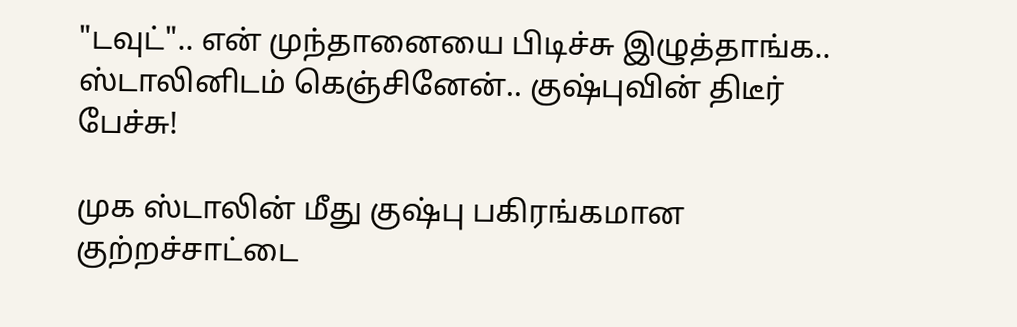"டவுட்".. என் முந்தானையை பிடிச்சு இழுத்தாங்க.. ஸ்டாலினிடம் கெஞ்சினேன்.. குஷ்புவின் திடீர் பேச்சு!

முக ஸ்டாலின் மீது குஷ்பு பகிரங்கமான குற்றச்சாட்டை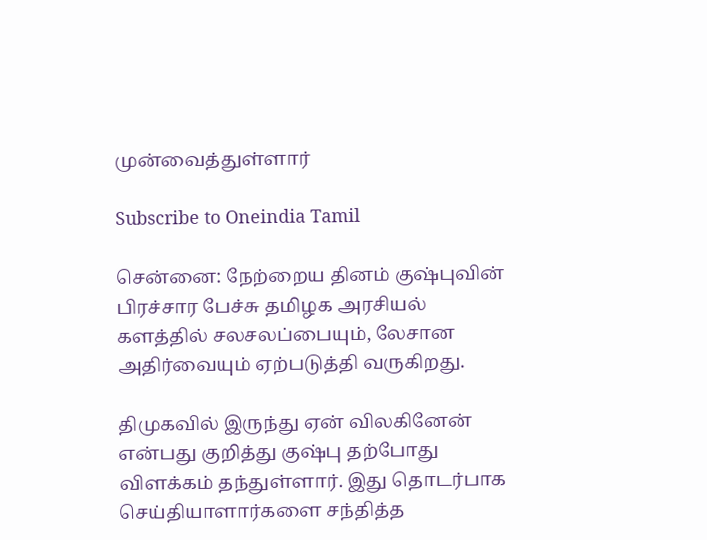முன்வைத்துள்ளார்

Subscribe to Oneindia Tamil

சென்னை: நேற்றைய தினம் குஷ்புவின் பிரச்சார பேச்சு தமிழக அரசியல் களத்தில் சலசலப்பையும், லேசான அதிர்வையும் ஏற்படுத்தி வருகிறது.

திமுகவில் இருந்து ஏன் விலகினேன் என்பது குறித்து குஷ்பு தற்போது விளக்கம் தந்துள்ளார். இது தொடர்பாக செய்தியாளார்களை சந்தித்த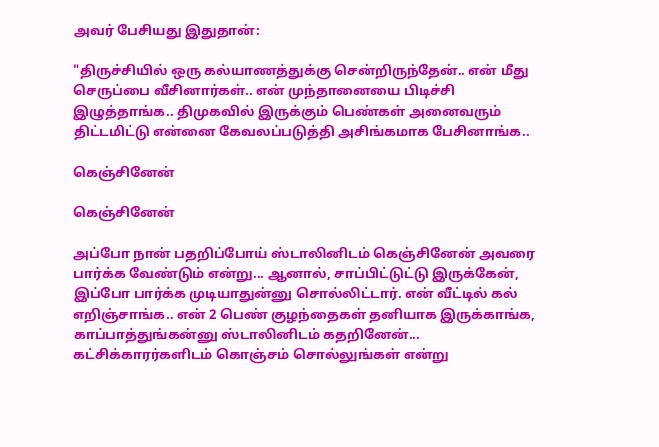அவர் பேசியது இதுதான்:

"திருச்சியில் ஒரு கல்யாணத்துக்கு சென்றிருந்தேன்.. என் மீது செருப்பை வீசினார்கள்.. என் முந்தானையை பிடிச்சி இழுத்தாங்க.. திமுகவில் இருக்கும் பெண்கள் அனைவரும் திட்டமிட்டு என்னை கேவலப்படுத்தி அசிங்கமாக பேசினாங்க..

கெஞ்சினேன்

கெஞ்சினேன்

அப்போ நான் பதறிப்போய் ஸ்டாலினிடம் கெஞ்சினேன் அவரை பார்க்க வேண்டும் என்று... ஆனால், சாப்பிட்டுட்டு இருக்கேன், இப்போ பார்க்க முடியாதுன்னு சொல்லிட்டார். என் வீட்டில் கல் எறிஞ்சாங்க.. என் 2 பெண் குழந்தைகள் தனியாக இருக்காங்க, காப்பாத்துங்கன்னு ஸ்டாலினிடம் கதறினேன்... கட்சிக்காரர்களிடம் கொஞ்சம் சொல்லுங்கள் என்று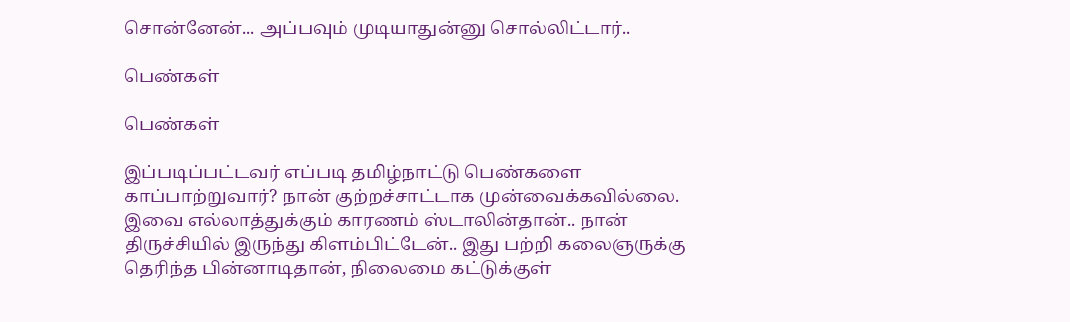சொன்னேன்... அப்பவும் முடியாதுன்னு சொல்லிட்டார்..

பெண்கள்

பெண்கள்

இப்படிப்பட்டவர் எப்படி தமிழ்நாட்டு பெண்களை காப்பாற்றுவார்? நான் குற்றச்சாட்டாக முன்வைக்கவில்லை. இவை எல்லாத்துக்கும் காரணம் ஸ்டாலின்தான்.. நான் திருச்சியில் இருந்து கிளம்பிட்டேன்.. இது பற்றி கலைஞருக்கு தெரிந்த பின்னாடிதான், நிலைமை கட்டுக்குள்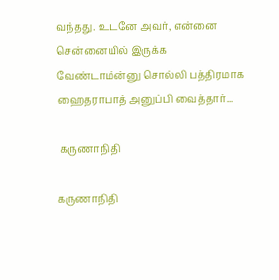வந்தது. உடனே அவர், என்னை சென்னையில் இருக்க வேண்டாம்ன்னு சொல்லி பத்திரமாக ஹைதராபாத் அனுப்பி வைத்தார்...

 கருணாநிதி

கருணாநிதி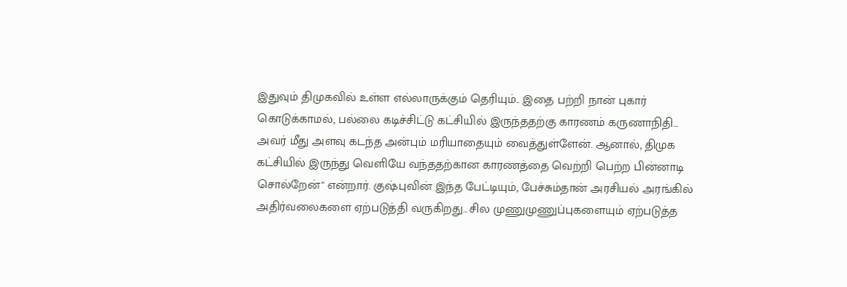இதுவும் திமுகவில் உள்ள எல்லாருக்கும் தெரியும்.. இதை பற்றி நான் புகார் கொடுக்காமல், பல்லை கடிச்சிட்டு கட்சியில் இருந்ததற்கு காரணம் கருணாநிதி... அவர் மீது அளவு கடந்த அன்பும் மரியாதையும் வைத்துள்ளேன். ஆனால், திமுக கட்சியில் இருந்து வெளியே வந்ததற்கான காரணத்தை வெற்றி பெற்ற பின்னாடி சொல்றேன்" என்றார். குஷ்புவின் இந்த பேட்டியும், பேச்சும்தான் அரசியல் அரங்கில் அதிர்வலைகளை ஏற்படுத்தி வருகிறது.. சில முணுமுணுப்புகளையும் ஏற்படுத்த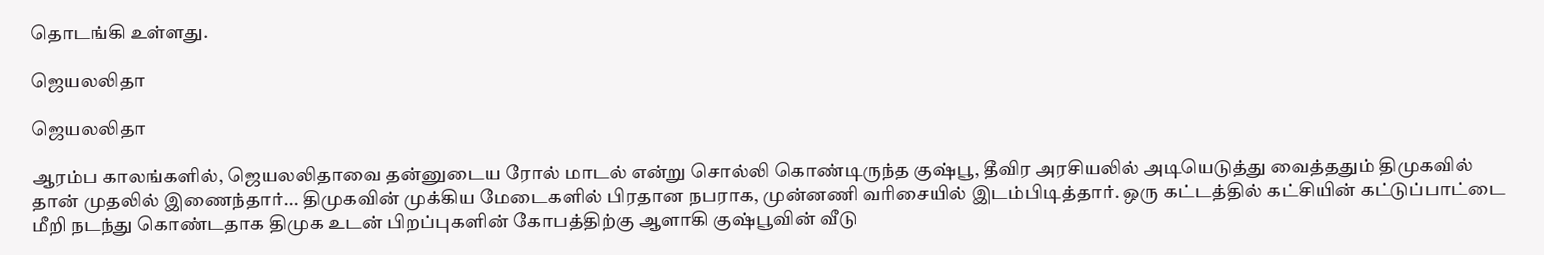தொடங்கி உள்ளது.

ஜெயலலிதா

ஜெயலலிதா

ஆரம்ப காலங்களில், ஜெயலலிதாவை தன்னுடைய ரோல் மாடல் என்று சொல்லி கொண்டிருந்த குஷ்பூ, தீவிர அரசியலில் அடியெடுத்து வைத்ததும் திமுகவில் தான் முதலில் இணைந்தார்... திமுகவின் முக்கிய மேடைகளில் பிரதான நபராக, முன்னணி வரிசையில் இடம்பிடித்தார். ஒரு கட்டத்தில் கட்சியின் கட்டுப்பாட்டை மீறி நடந்து கொண்டதாக திமுக உடன் பிறப்புகளின் கோபத்திற்கு ஆளாகி குஷ்பூவின் வீடு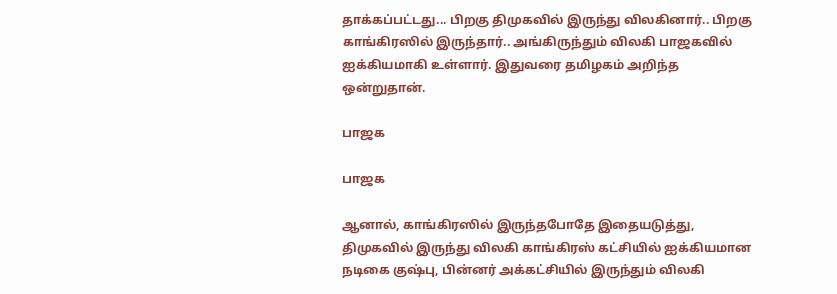தாக்கப்பட்டது... பிறகு திமுகவில் இருந்து விலகினார்.. பிறகு காங்கிரஸில் இருந்தார்.. அங்கிருந்தும் விலகி பாஜகவில் ஐக்கியமாகி உள்ளார். இதுவரை தமிழகம் அறிந்த ஒன்றுதான்.

பாஜக

பாஜக

ஆனால், காங்கிரஸில் இருந்தபோதே இதையடுத்து, திமுகவில் இருந்து விலகி காங்கிரஸ் கட்சியில் ஐக்கியமான நடிகை குஷ்பு, பின்னர் அக்கட்சியில் இருந்தும் விலகி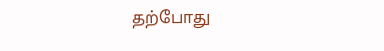தற்போது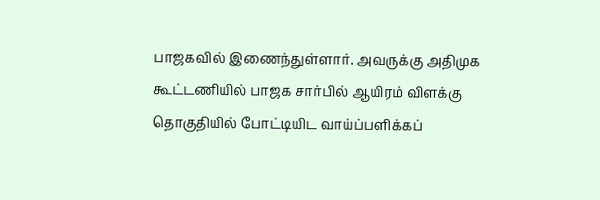பாஜகவில் இணைந்துள்ளார். அவருக்கு அதிமுக கூட்டணியில் பாஜக சார்பில் ஆயிரம் விளக்கு தொகுதியில் போட்டியிட வாய்ப்பளிக்கப்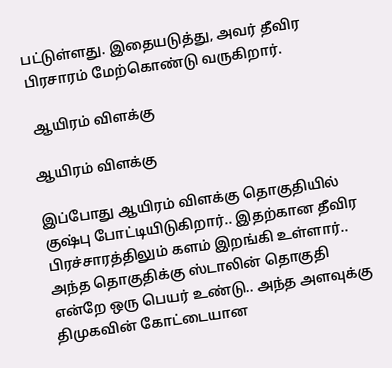பட்டுள்ளது. இதையடுத்து, அவர் தீவிர பிரசாரம் மேற்கொண்டு வருகிறார்.

 ஆயிரம் விளக்கு

ஆயிரம் விளக்கு

இப்போது ஆயிரம் விளக்கு தொகுதியில் குஷ்பு போட்டியிடுகிறார்.. இதற்கான தீவிர பிரச்சாரத்திலும் களம் இறங்கி உள்ளார்.. அந்த தொகுதிக்கு ஸ்டாலின் தொகுதி என்றே ஒரு பெயர் உண்டு.. அந்த அளவுக்கு திமுகவின் கோட்டையான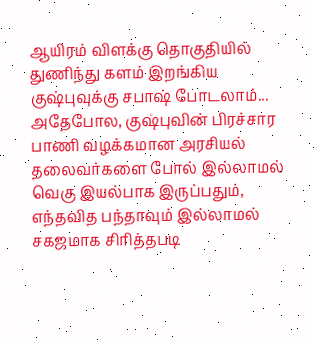ஆயிரம் விளக்கு தொகுதியில் துணிந்து களம் இறங்கிய குஷ்புவுக்கு சபாஷ் போடலாம்... அதேபோல, குஷ்புவின் பிரச்சார பாணி வழக்கமான அரசியல் தலைவர்களை போல் இல்லாமல் வெகு இயல்பாக இருப்பதும், எந்தவித பந்தாவும் இல்லாமல் சகஜமாக சிரித்தபடி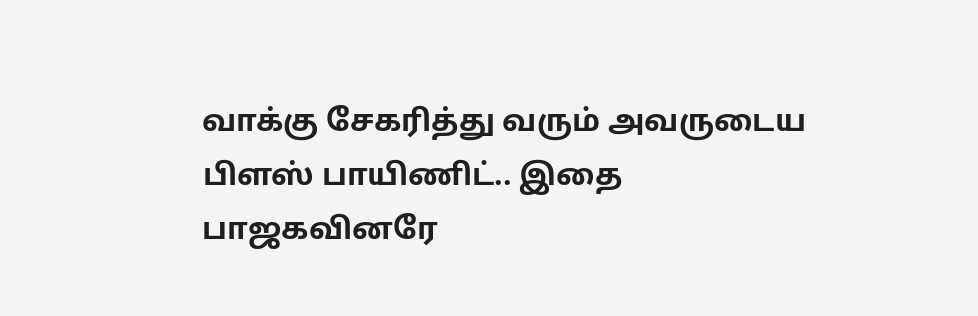வாக்கு சேகரித்து வரும் அவருடைய பிளஸ் பாயிணிட்.. இதை பாஜகவினரே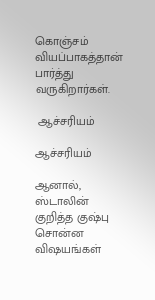கொஞ்சம் வியப்பாகத்தான் பார்த்து வருகிறார்கள்.

 ஆச்சரியம்

ஆச்சரியம்

ஆனால், ஸ்டாலின் குறித்த குஷ்பு சொன்ன விஷயங்கள்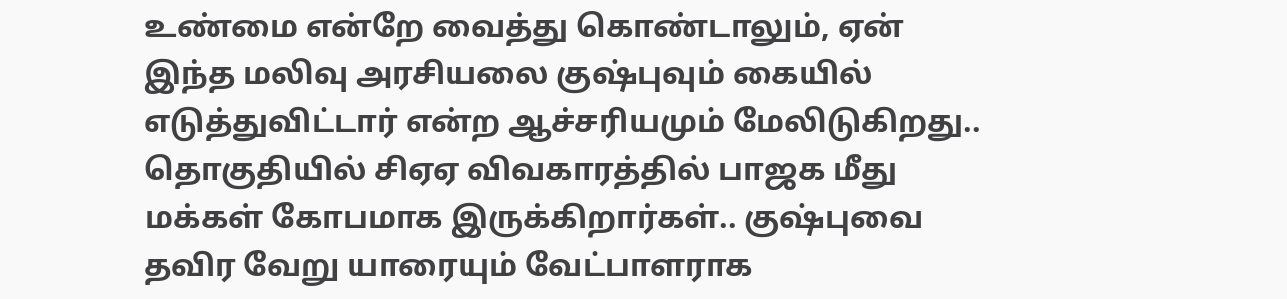உண்மை என்றே வைத்து கொண்டாலும், ஏன் இந்த மலிவு அரசியலை குஷ்புவும் கையில் எடுத்துவிட்டார் என்ற ஆச்சரியமும் மேலிடுகிறது.. தொகுதியில் சிஏஏ விவகாரத்தில் பாஜக மீது மக்கள் கோபமாக இருக்கிறார்கள்.. குஷ்புவை தவிர வேறு யாரையும் வேட்பாளராக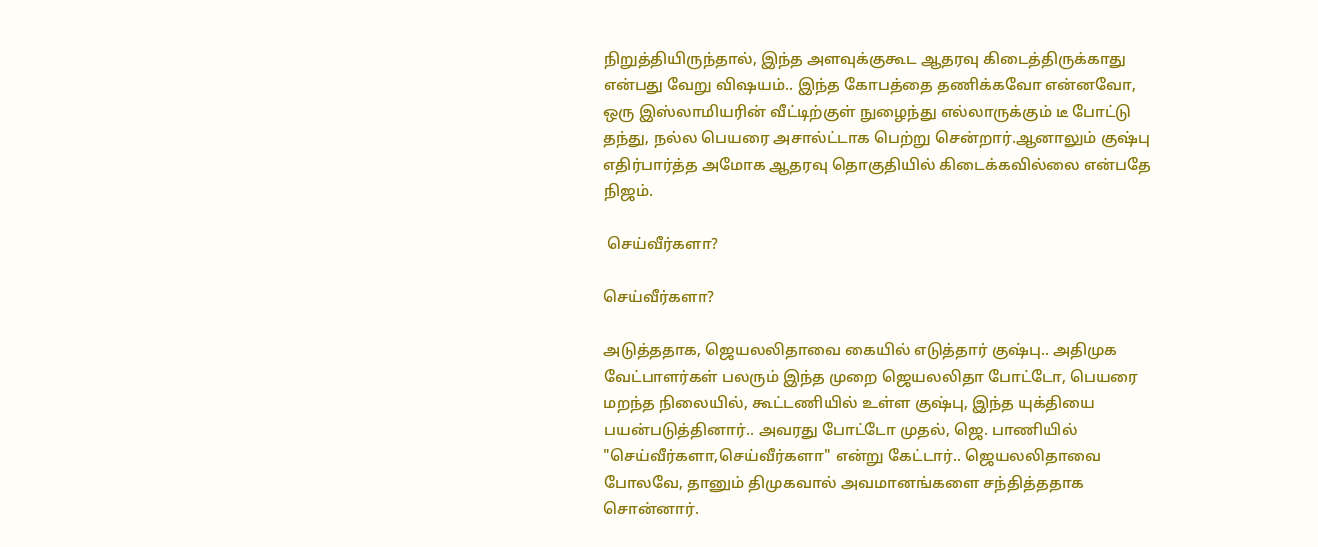நிறுத்தியிருந்தால், இந்த அளவுக்குகூட ஆதரவு கிடைத்திருக்காது என்பது வேறு விஷயம்.. இந்த கோபத்தை தணிக்கவோ என்னவோ, ஒரு இஸ்லாமியரின் வீட்டிற்குள் நுழைந்து எல்லாருக்கும் டீ போட்டு தந்து, நல்ல பெயரை அசால்ட்டாக பெற்று சென்றார்.ஆனாலும் குஷ்பு எதிர்பார்த்த அமோக ஆதரவு தொகுதியில் கிடைக்கவில்லை என்பதே நிஜம்.

 செய்வீர்களா?

செய்வீர்களா?

அடுத்ததாக, ஜெயலலிதாவை கையில் எடுத்தார் குஷ்பு.. அதிமுக வேட்பாளர்கள் பலரும் இந்த முறை ஜெயலலிதா போட்டோ, பெயரை மறந்த நிலையில், கூட்டணியில் உள்ள குஷ்பு, இந்த யுக்தியை பயன்படுத்தினார்.. அவரது போட்டோ முதல், ஜெ. பாணியில் "செய்வீர்களா,செய்வீர்களா" என்று கேட்டார்.. ஜெயலலிதாவை போலவே, தானும் திமுகவால் அவமானங்களை சந்தித்ததாக சொன்னார்.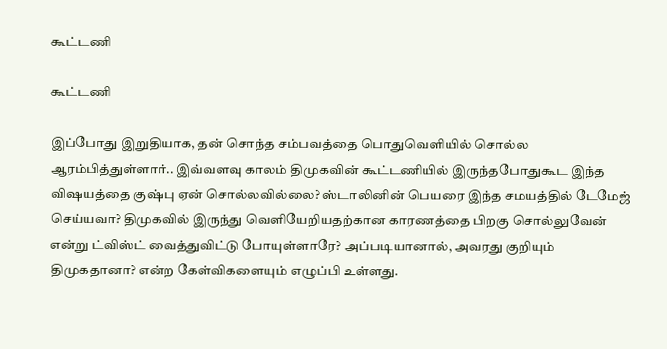கூட்டணி

கூட்டணி

இப்போது இறுதியாக, தன் சொந்த சம்பவத்தை பொதுவெளியில் சொல்ல ஆரம்பித்துள்ளார்.. இவ்வளவு காலம் திமுகவின் கூட்டணியில் இருந்தபோதுகூட இந்த விஷயத்தை குஷ்பு ஏன் சொல்லவில்லை? ஸ்டாலினின் பெயரை இந்த சமயத்தில் டேமேஜ் செய்யவா? திமுகவில் இருந்து வெளியேறியதற்கான காரணத்தை பிறகு சொல்லுவேன் என்று ட்விஸ்ட் வைத்துவிட்டு போயுள்ளாரே? அப்படியானால், அவரது குறியும் திமுகதானா? என்ற கேள்விகளையும் எழுப்பி உள்ளது.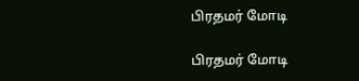பிரதமர் மோடி

பிரதமர் மோடி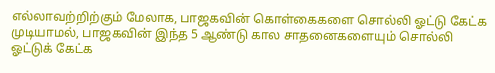எல்லாவற்றிற்கும் மேலாக, பாஜகவின் கொள்கைகளை சொல்லி ஓட்டு கேட்க முடியாமல், பாஜகவின் இந்த 5 ஆண்டு கால சாதனைகளையும் சொல்லி ஓட்டுக் கேட்க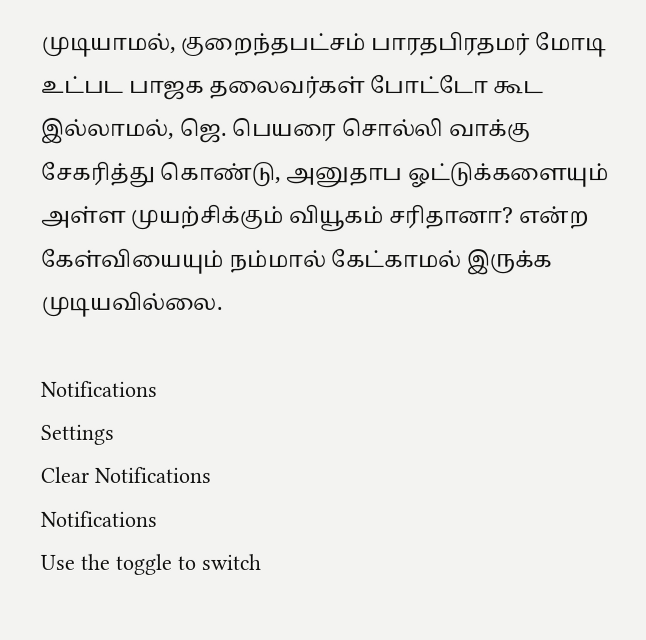முடியாமல், குறைந்தபட்சம் பாரதபிரதமர் மோடி உட்பட பாஜக தலைவர்கள் போட்டோ கூட இல்லாமல், ஜெ. பெயரை சொல்லி வாக்கு சேகரித்து கொண்டு, அனுதாப ஓட்டுக்களையும் அள்ள முயற்சிக்கும் வியூகம் சரிதானா? என்ற கேள்வியையும் நம்மால் கேட்காமல் இருக்க முடியவில்லை.

Notifications
Settings
Clear Notifications
Notifications
Use the toggle to switch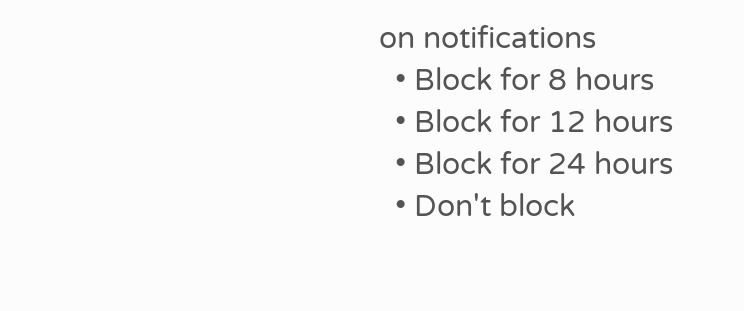on notifications
  • Block for 8 hours
  • Block for 12 hours
  • Block for 24 hours
  • Don't block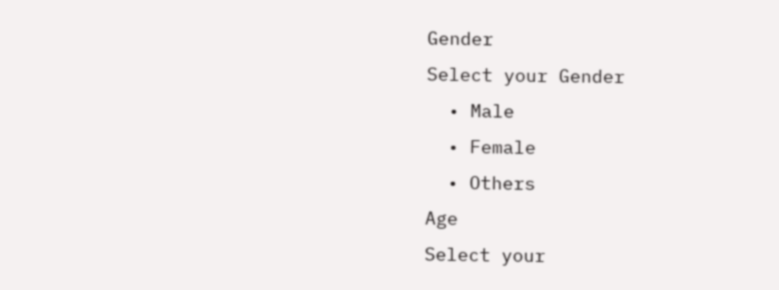Gender
Select your Gender
  • Male
  • Female
  • Others
Age
Select your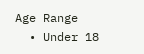Age Range
  • Under 18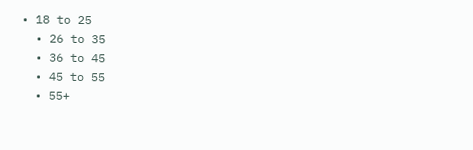• 18 to 25
  • 26 to 35
  • 36 to 45
  • 45 to 55
  • 55+